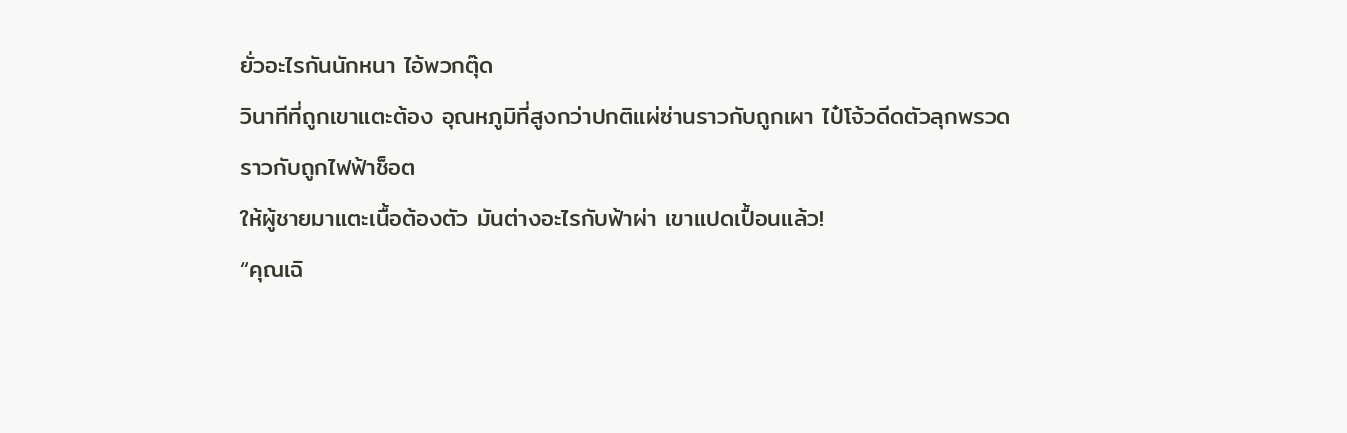ยั่วอะไรกันนักหนา ไอ้พวกตุ๊ด
วินาทีที่ถูกเขาแตะต้อง อุณหภูมิที่สูงกว่าปกติแผ่ซ่านราวกับถูกเผา ไป๋โจ้วดีดตัวลุกพรวด ราวกับถูกไฟฟ้าช็อต
ให้ผู้ชายมาแตะเนื้อต้องตัว มันต่างอะไรกับฟ้าผ่า เขาแปดเปื้อนแล้ว!
“คุณเฉิ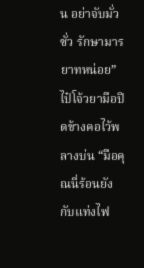น อย่าจับมั่วซั่ว รักษามารยาทหน่อย” ไป๋โจ้วยามือปิดข้างคอไว้พลางบ่น “มือคุณนี่ร้อนยังกับแท่งไฟ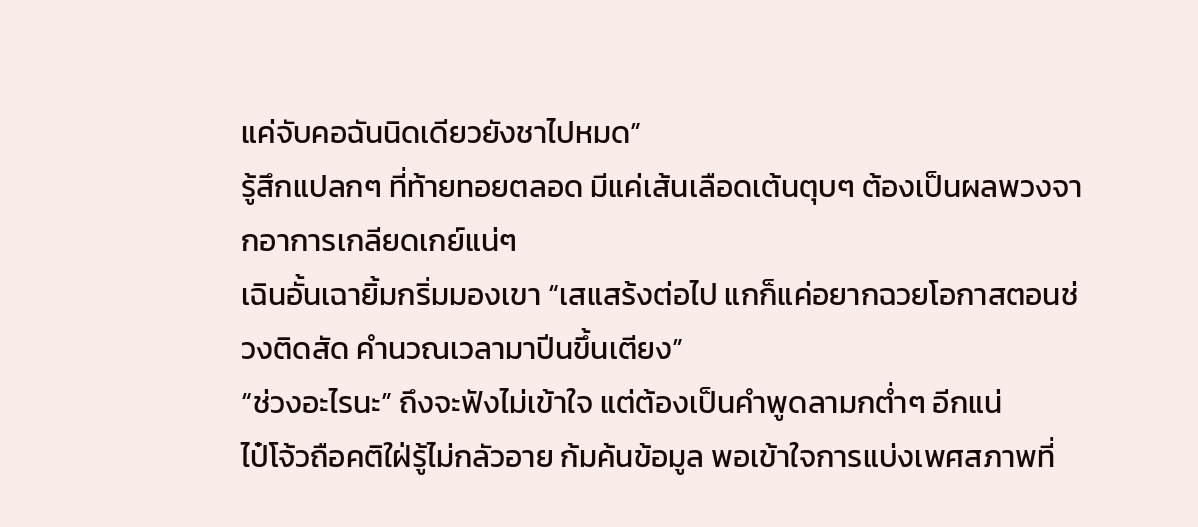แค่จับคอฉันนิดเดียวยังชาไปหมด”
รู้สึกแปลกๆ ที่ท้ายทอยตลอด มีแค่เส้นเลือดเต้นตุบๆ ต้องเป็นผลพวงจากอาการเกลียดเกย์แน่ๆ
เฉินอั้นเฉายิ้มกริ่มมองเขา “เสแสร้งต่อไป แกก็แค่อยากฉวยโอกาสตอนช่วงติดสัด คำนวณเวลามาปีนขึ้นเตียง”
“ช่วงอะไรนะ” ถึงจะฟังไม่เข้าใจ แต่ต้องเป็นคำพูดลามกต่ำๆ อีกแน่
ไป๋โจ้วถือคติใฝ่รู้ไม่กลัวอาย ก้มค้นข้อมูล พอเข้าใจการแบ่งเพศสภาพที่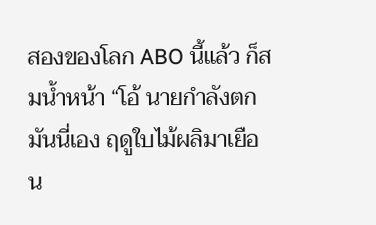สองของโลก ABO นี้แล้ว ก็สมน้ำหน้า “โอ้ นายกำลังตกมันนี่เอง ฤดูใบไม้ผลิมาเยือน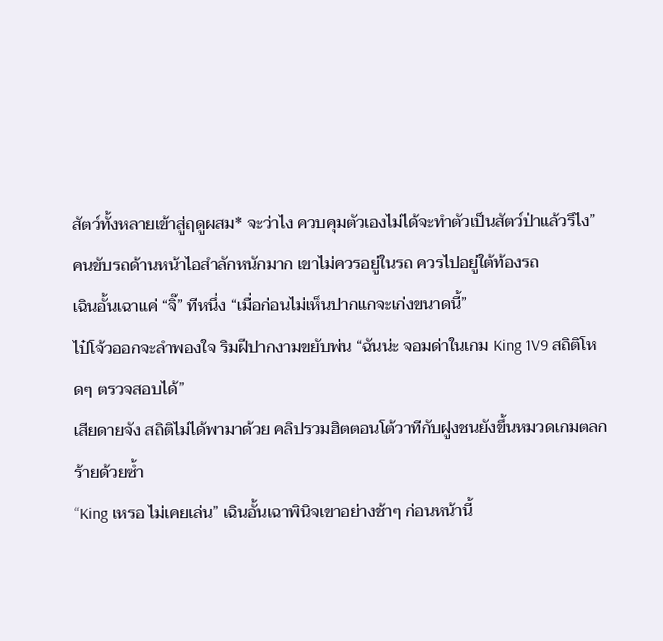สัตว์ทั้งหลายเข้าสู่ฤดูผสม* จะว่าไง ควบคุมตัวเองไม่ได้จะทำตัวเป็นสัตว์ป่าแล้วรึไง”
คนขับรถด้านหน้าไอสำลักหนักมาก เขาไม่ควรอยู่ในรถ ควรไปอยู่ใต้ท้องรถ
เฉินอั้นเฉาแค่ “จิ๊” ทีหนึ่ง “เมื่อก่อนไม่เห็นปากแกจะเก่งขนาดนี้”
ไป๋โจ้วออกจะลำพองใจ ริมฝีปากงามขยับพ่น “ฉันน่ะ จอมด่าในเกม King 1V9 สถิติโหดๆ ตรวจสอบได้”
เสียดายจัง สถิติไม่ได้พามาด้วย คลิปรวมฮิตตอนโต้วาทีกับฝูงชนยังขึ้นหมวดเกมตลกร้ายด้วยซ้ำ
“King เหรอ ไม่เคยเล่น” เฉินอั้นเฉาพินิจเขาอย่างช้าๆ ก่อนหน้านี้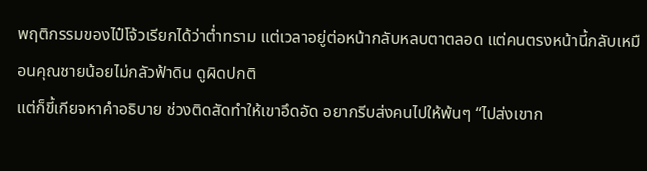พฤติกรรมของไป๋โจ้วเรียกได้ว่าต่ำทราม แต่เวลาอยู่ต่อหน้ากลับหลบตาตลอด แต่คนตรงหน้านี้กลับเหมือนคุณชายน้อยไม่กลัวฟ้าดิน ดูผิดปกติ
แต่ก็ขี้เกียจหาคำอธิบาย ช่วงติดสัดทำให้เขาอึดอัด อยากรีบส่งคนไปให้พ้นๆ “ไปส่งเขาก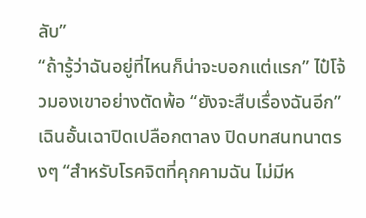ลับ”
“ถ้ารู้ว่าฉันอยู่ที่ไหนก็น่าจะบอกแต่แรก” ไป๋โจ้วมองเขาอย่างตัดพ้อ “ยังจะสืบเรื่องฉันอีก”
เฉินอั้นเฉาปิดเปลือกตาลง ปิดบทสนทนาตรงๆ “สำหรับโรคจิตที่คุกคามฉัน ไม่มีห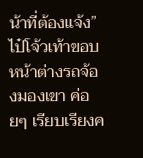น้าที่ต้องแจ้ง”
ไป๋โจ้วเท้าขอบหน้าต่างรถจ้องมองเขา ค่อยๆ เรียบเรียงค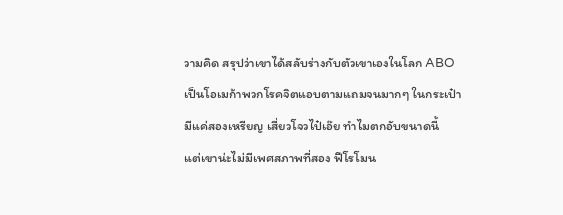วามคิด สรุปว่าเขาได้สลับร่างกับตัวเขาเองในโลก ABO เป็นโอเมก้าพวกโรคจิตแอบตามแถมจนมากๆ ในกระเป๋ามีแค่สองเหรียญ เสี่ยวโจวไป๋เอ๊ย ทำไมตกอับขนาดนี้
แต่เขาน่ะไม่มีเพศสภาพที่สอง ฟีโรโมน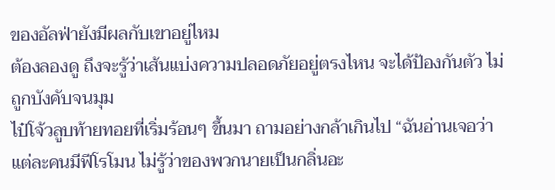ของอัลฟ่ายังมีผลกับเขาอยู่ไหม
ต้องลองดู ถึงจะรู้ว่าเส้นแบ่งความปลอดภัยอยู่ตรงไหน จะได้ป้องกันตัว ไม่ถูกบังคับจนมุม
ไป๋โจ้วลูบท้ายทอยที่เริ่มร้อนๆ ขึ้นมา ถามอย่างกล้าเกินไป “ฉันอ่านเจอว่าแต่ละคนมีฟีโรโมน ไม่รู้ว่าของพวกนายเป็นกลิ่นอะ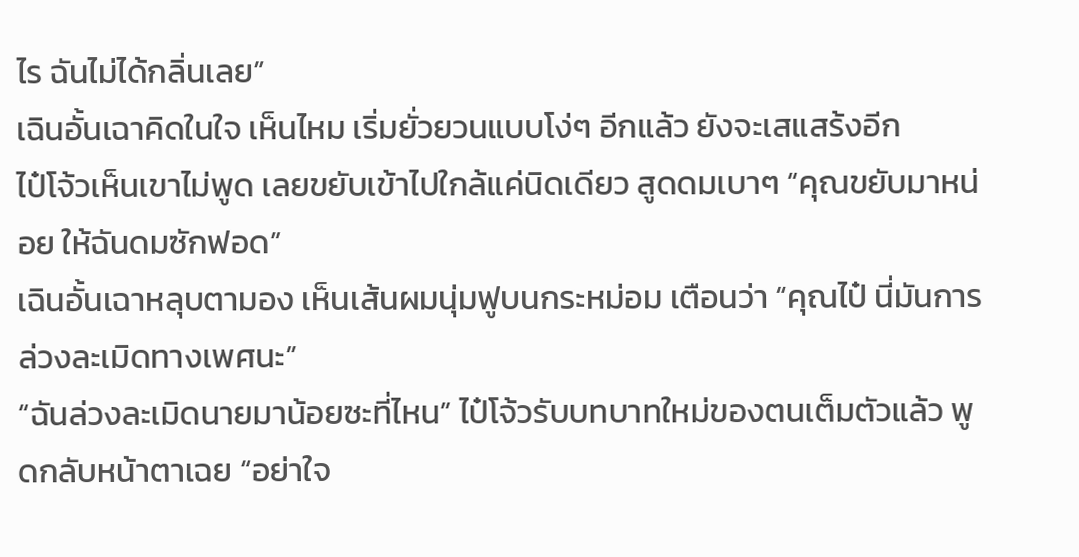ไร ฉันไม่ได้กลิ่นเลย”
เฉินอั้นเฉาคิดในใจ เห็นไหม เริ่มยั่วยวนแบบโง่ๆ อีกแล้ว ยังจะเสแสร้งอีก
ไป๋โจ้วเห็นเขาไม่พูด เลยขยับเข้าไปใกล้แค่นิดเดียว สูดดมเบาๆ “คุณขยับมาหน่อย ให้ฉันดมซักฟอด”
เฉินอั้นเฉาหลุบตามอง เห็นเส้นผมนุ่มฟูบนกระหม่อม เตือนว่า “คุณไป๋ นี่มันการล่วงละเมิดทางเพศนะ”
“ฉันล่วงละเมิดนายมาน้อยซะที่ไหน” ไป๋โจ้วรับบทบาทใหม่ของตนเต็มตัวแล้ว พูดกลับหน้าตาเฉย “อย่าใจ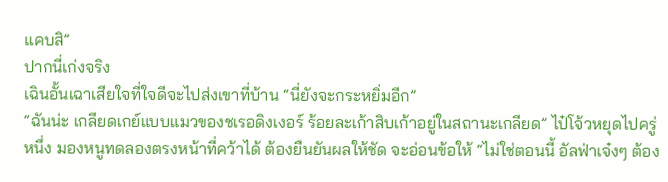แคบสิ”
ปากนี่เก่งจริง
เฉินอั้นเฉาเสียใจที่ใจดีจะไปส่งเขาที่บ้าน “นี่ยังจะกระหยิ่มอีก”
“ฉันน่ะ เกลียดเกย์แบบแมวของชเรอดิงเงอร์ ร้อยละเก้าสิบเก้าอยู่ในสถานะเกลียด” ไป๋โจ้วหยุดไปครู่หนึ่ง มองหนูทดลองตรงหน้าที่คว้าได้ ต้องยืนยันผลให้ชัด จะอ่อนข้อให้ “ไม่ใช่ตอนนี้ อัลฟ่าเจ๋งๆ ต้อง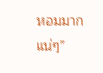หอมมากแน่ๆ”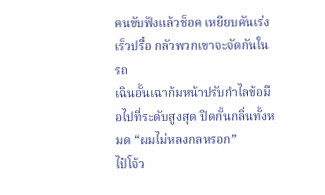คนขับฟังแล้วช็อค เหยียบคันเร่งเร็วปรื๋อ กลัวพวกเขาจะจัดกันในรถ
เฉินอั้นเฉาก้มหน้าปรับกำไลข้อมือไปที่ระดับสูงสุด ปิดกั้นกลิ่นทั้งหมด “ผมไม่หลงกลหรอก”
ไป๋โจ้ว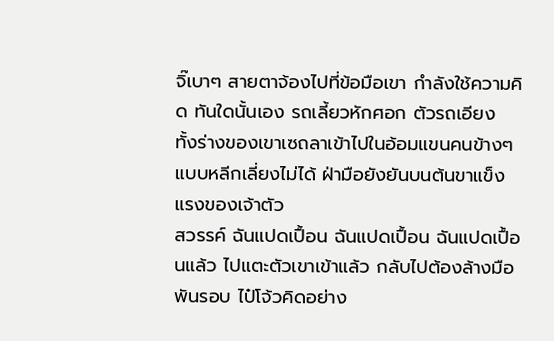จิ๊เบาๆ สายตาจ้องไปที่ข้อมือเขา กำลังใช้ความคิด ทันใดนั้นเอง รถเลี้ยวหักศอก ตัวรถเอียง ทั้งร่างของเขาเซถลาเข้าไปในอ้อมแขนคนข้างๆ แบบหลีกเลี่ยงไม่ได้ ฝ่ามือยังยันบนต้นขาแข็งแรงของเจ้าตัว
สวรรค์ ฉันแปดเปื้อน ฉันแปดเปื้อน ฉันแปดเปื้อนแล้ว ไปแตะตัวเขาเข้าแล้ว กลับไปต้องล้างมือพันรอบ ไป๋โจ้วคิดอย่าง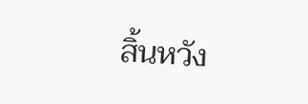สิ้นหวัง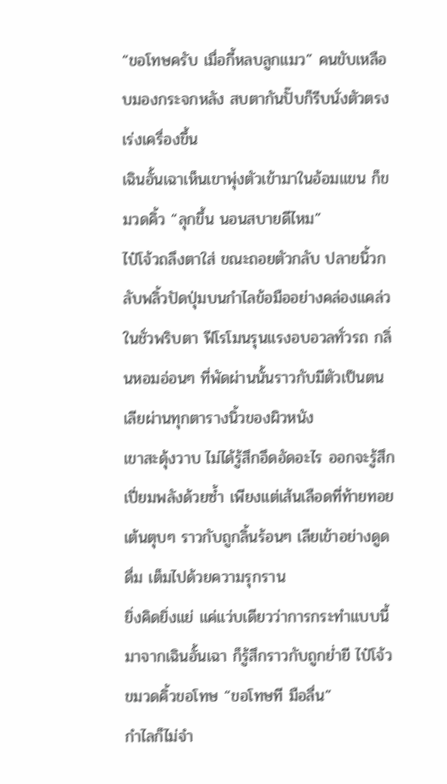“ขอโทษครับ เมื่อกี้หลบลูกแมว” คนขับเหลือบมองกระจกหลัง สบตากันปั๊บก็รีบนั่งตัวตรง เร่งเครื่องขึ้น
เฉินอั้นเฉาเห็นเขาพุ่งตัวเข้ามาในอ้อมแขน ก็ขมวดคิ้ว “ลุกขึ้น นอนสบายดีไหม”
ไป๋โจ้วถลึงตาใส่ ขณะถอยตัวกลับ ปลายนิ้วกลับพลิ้วปัดปุ่มบนกำไลข้อมืออย่างคล่องแคล่ว ในชั่วพริบตา ฟีโรโมนรุนแรงอบอวลทั่วรถ กลิ่นหอมอ่อนๆ ที่พัดผ่านนั้นราวกับมีตัวเป็นตน เลียผ่านทุกตารางนิ้วของผิวหนัง
เขาสะดุ้งวาบ ไม่ได้รู้สึกอึดอัดอะไร ออกจะรู้สึกเปี่ยมพลังด้วยซ้ำ เพียงแต่เส้นเลือดที่ท้ายทอยเต้นตุบๆ ราวกับถูกลิ้นร้อนๆ เลียเข้าอย่างดูดดื่ม เต็มไปด้วยความรุกราน
ยิ่งคิดยิ่งแย่ แค่แว่บเดียวว่าการกระทำแบบนี้มาจากเฉินอั้นเฉา ก็รู้สึกราวกับถูกย่ำยี ไป๋โจ้วขมวดคิ้วขอโทษ “ขอโทษที มือลื่น”
กำไลก็ไม่จำ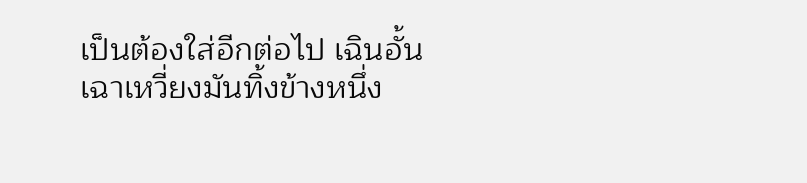เป็นต้องใส่อีกต่อไป เฉินอั้นเฉาเหวี่ยงมันทิ้งข้างหนึ่ง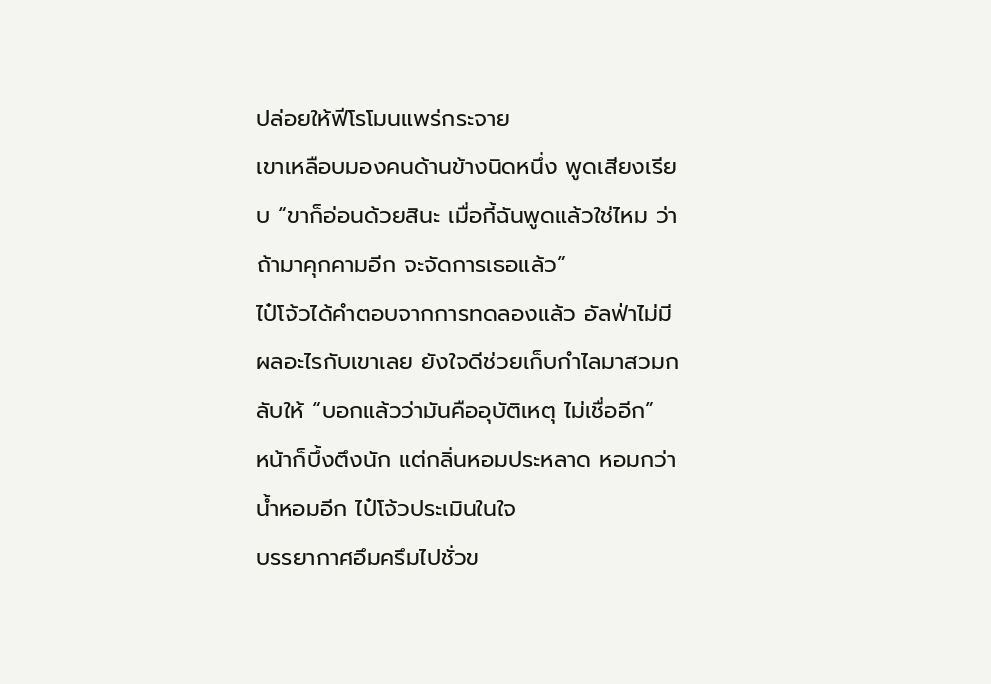ปล่อยให้ฟีโรโมนแพร่กระจาย
เขาเหลือบมองคนด้านข้างนิดหนึ่ง พูดเสียงเรียบ “ขาก็อ่อนด้วยสินะ เมื่อกี้ฉันพูดแล้วใช่ไหม ว่าถ้ามาคุกคามอีก จะจัดการเธอแล้ว”
ไป๋โจ้วได้คำตอบจากการทดลองแล้ว อัลฟ่าไม่มีผลอะไรกับเขาเลย ยังใจดีช่วยเก็บกำไลมาสวมกลับให้ “บอกแล้วว่ามันคืออุบัติเหตุ ไม่เชื่ออีก”
หน้าก็บึ้งตึงนัก แต่กลิ่นหอมประหลาด หอมกว่าน้ำหอมอีก ไป๋โจ้วประเมินในใจ
บรรยากาศอึมครึมไปชั่วข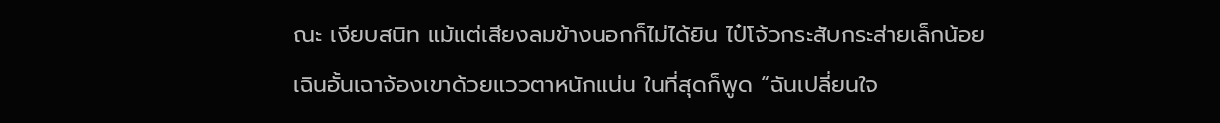ณะ เงียบสนิท แม้แต่เสียงลมข้างนอกก็ไม่ได้ยิน ไป๋โจ้วกระสับกระส่ายเล็กน้อย
เฉินอั้นเฉาจ้องเขาด้วยแววตาหนักแน่น ในที่สุดก็พูด “ฉันเปลี่ยนใจ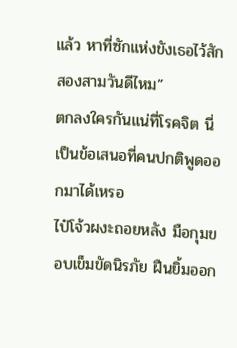แล้ว หาที่ซักแห่งขังเธอไว้สักสองสามวันดีไหม”
ตกลงใครกันแน่ที่โรคจิต นี่เป็นข้อเสนอที่คนปกติพูดออกมาได้เหรอ
ไป๋โจ้วผงะถอยหลัง มือกุมขอบเข็มขัดนิรภัย ฝืนยิ้มออก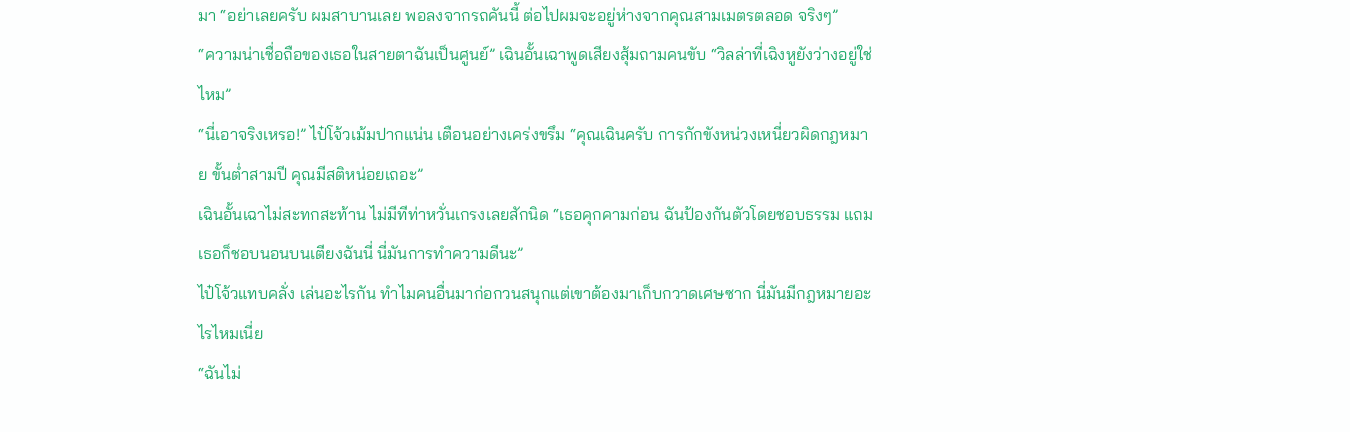มา “อย่าเลยครับ ผมสาบานเลย พอลงจากรถคันนี้ ต่อไปผมจะอยู่ห่างจากคุณสามเมตรตลอด จริงๆ”
“ความน่าเชื่อถือของเธอในสายตาฉันเป็นศูนย์” เฉินอั้นเฉาพูดเสียงสุ้มถามคนขับ “วิลล่าที่เฉิงหูยังว่างอยู่ใช่ไหม”
“นี่เอาจริงเหรอ!” ไป๋โจ้วเม้มปากแน่น เตือนอย่างเคร่งขรึม “คุณเฉินครับ การกักขังหน่วงเหนี่ยวผิดกฎหมาย ขั้นต่ำสามปี คุณมีสติหน่อยเถอะ”
เฉินอั้นเฉาไม่สะทกสะท้าน ไม่มีทีท่าหวั่นเกรงเลยสักนิด “เธอคุกคามก่อน ฉันป้องกันตัวโดยชอบธรรม แถมเธอก็ชอบนอนบนเตียงฉันนี่ นี่มันการทำความดีนะ”
ไป๋โจ้วแทบคลั่ง เล่นอะไรกัน ทำไมคนอื่นมาก่อกวนสนุกแต่เขาต้องมาเก็บกวาดเศษซาก นี่มันมีกฎหมายอะไรไหมเนี่ย
“ฉันไม่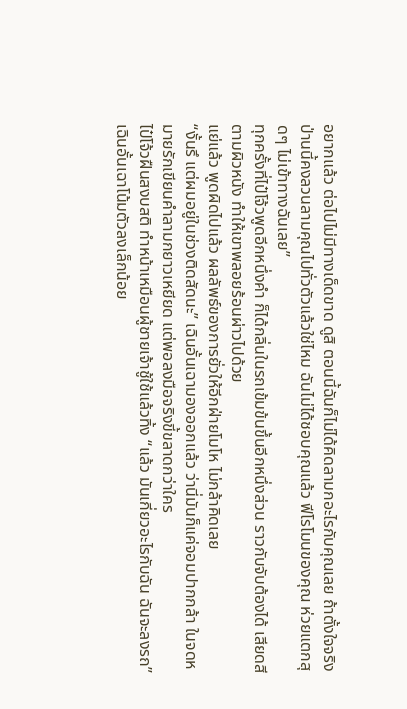อยากแล้ว ต่อไปไม่มีทางเด็ดขาด ดูสิ ตอนนี้ฉันก็ไม่ได้คิดลามกอะไรกับคุณเลย ถ้าตั้งใจจริง ป่านนี้คงลวนลามคุณไปทั่วตัวแล้วใช่ไหม ฉันไม่ได้ชอบคุณแล้ว ฟีโรโมนของคุณ ห่วยแตกสุดๆ ไม่เข้าทางฉันเลย”
ทุกครั้งที่ไป๋โจ้วพูดอีกหนึ่งคำ ก็ได้กลิ่นในรถเข้มข้นขึ้นอีกหนึ่งส่วน ราวกับจับต้องได้ เสียดสีตามผิวหนัง ทำให้เขาพลอยร้อนผ่าวไปด้วย
แย่แล้ว พูดผิดไปแล้ว ผลลัพธ์ของการยั่วให้อีกฝ่ายโมโห ไม่กล้าคิดเลย
“งั้นรึ แต่ผมอยู่ในช่วงติดสัดนะ” เฉินอั้นเฉามองออกแล้ว ว่านี่มันก็แค่จอมปากกล้า ในจดหมายรักเขียนคำลามกยาวเหยียด แต่พอลงมือจริงขี้ขลาดกว่าใคร
ไป๋โจ้วฝืนสงบสติ ทำหน้าเหมือนผู้ชายเจ้าชู้ใช้แล้วทิ้ง “แล้ว มันเกี่ยวอะไรกับฉัน ฉันจะลงรถ”
เฉินอั้นเฉาโน้มตัวลงเล็กน้อย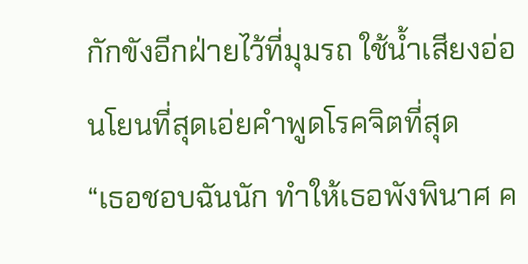กักขังอีกฝ่ายไว้ที่มุมรถ ใช้น้ำเสียงอ่อนโยนที่สุดเอ่ยคำพูดโรคจิตที่สุด
“เธอชอบฉันนัก ทำให้เธอพังพินาศ ค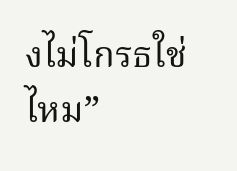งไม่โกรธใช่ไหม”